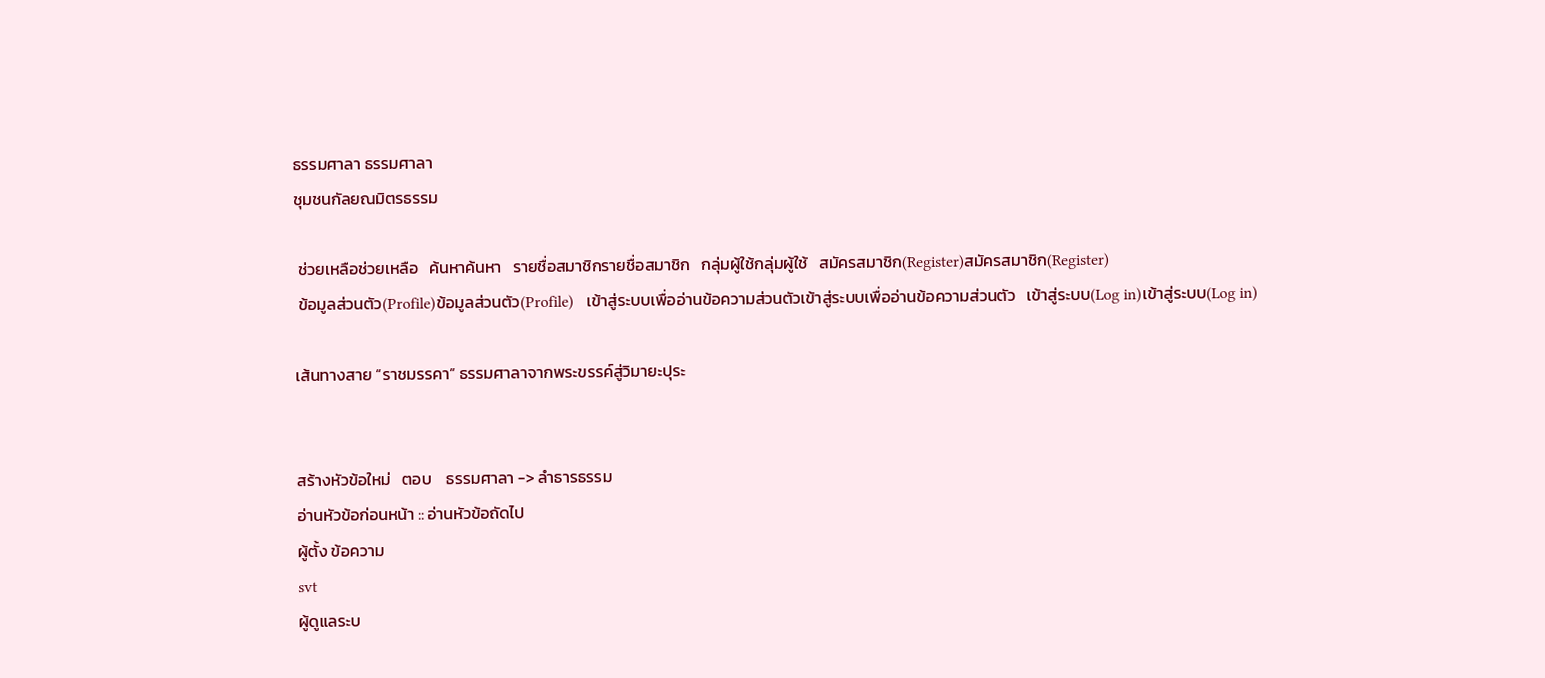ธรรมศาลา ธรรมศาลา
ชุมชนกัลยณมิตรธรรม

 ช่วยเหลือช่วยเหลือ   ค้นหาค้นหา   รายชื่อสมาชิกรายชื่อสมาชิก   กลุ่มผู้ใช้กลุ่มผู้ใช้   สมัครสมาชิก(Register)สมัครสมาชิก(Register)
 ข้อมูลส่วนตัว(Profile)ข้อมูลส่วนตัว(Profile)   เข้าสู่ระบบเพื่ออ่านข้อความส่วนตัวเข้าสู่ระบบเพื่ออ่านข้อความส่วนตัว   เข้าสู่ระบบ(Log in)เข้าสู่ระบบ(Log in)

เส้นทางสาย “ราชมรรคา” ธรรมศาลาจากพระขรรค์สู่วิมายะปุระ


สร้างหัวข้อใหม่   ตอบ    ธรรมศาลา -> ลำธารธรรม
อ่านหัวข้อก่อนหน้า :: อ่านหัวข้อถัดไป
ผู้ตั้ง ข้อความ
svt
ผู้ดูแลระบ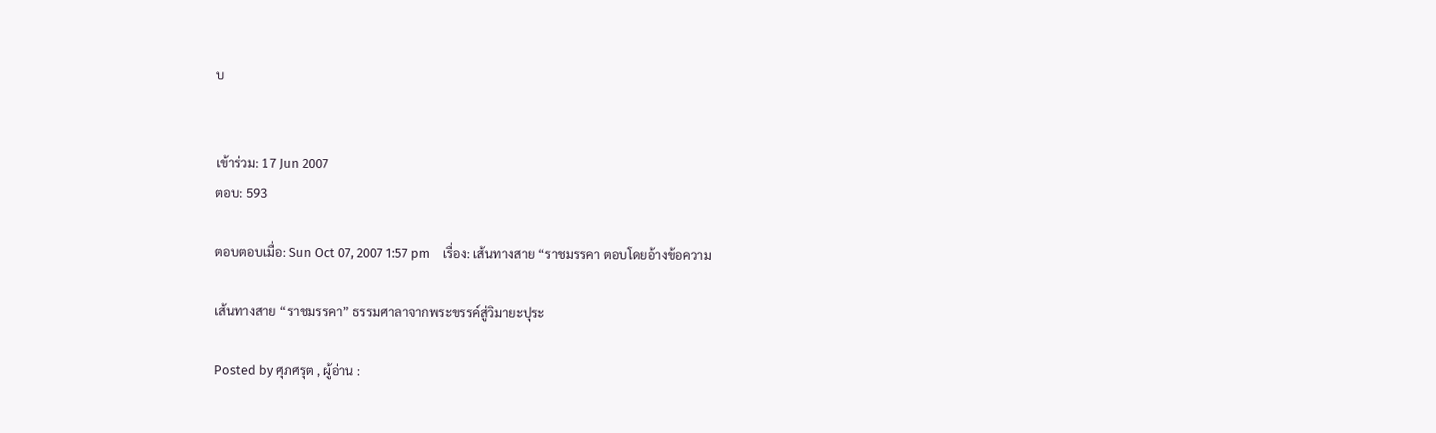บ


เข้าร่วม: 17 Jun 2007
ตอบ: 593

ตอบตอบเมื่อ: Sun Oct 07, 2007 1:57 pm    เรื่อง: เส้นทางสาย “ราชมรรคา ตอบโดยอ้างข้อความ

เส้นทางสาย “ราชมรรคา” ธรรมศาลาจากพระขรรค์สู่วิมายะปุระ

Posted by ศุภศรุต , ผู้อ่าน :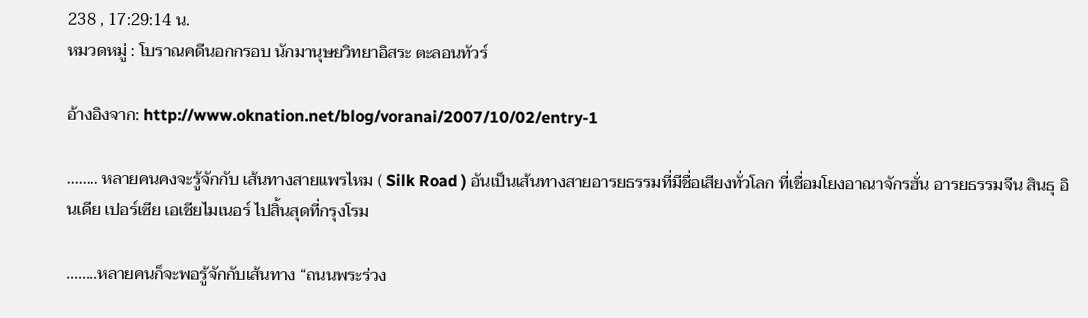238 , 17:29:14 น.
หมวดหมู่ : โบราณคดีนอกกรอบ นักมานุษยวิทยาอิสระ ตะลอนทัวร์

อ้างอิงจาก: http://www.oknation.net/blog/voranai/2007/10/02/entry-1

........ หลายคนคงจะรู้จักกับ เส้นทางสายแพรไหม ( Silk Road ) อันเป็นเส้นทางสายอารยธรรมที่มีชื่อเสียงทั่วโลก ที่เชื่อมโยงอาณาจักรฮั่น อารยธรรมจีน สินธุ อินเดีย เปอร์เซีย เอเชียไมเนอร์ ไปสิ้นสุดที่กรุงโรม

........หลายคนก็จะพอรู้จักกับเส้นทาง “ถนนพระร่วง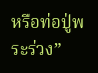หรือท่อปู่พระร่วง”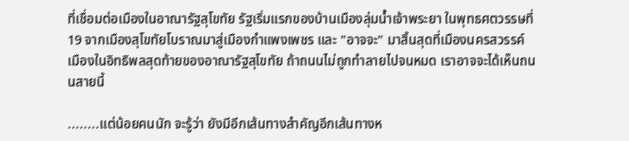ที่เชื่อมต่อเมืองในอาณารัฐสุโขทัย รัฐเริ่มแรกของบ้านเมืองลุ่มน้ำเจ้าพระยา ในพุทธศตวรรษที่ 19 จากเมืองสุโขทัยโบราณมาสู่เมืองกำแพงเพชร และ "อาจจะ" มาสิ้นสุดที่เมืองนครสวรรค์ เมืองในอิทธิพลสุดท้ายของอาณารัฐสุโขทัย ถ้าถนนไม่ถูกทำลายไปจนหมด เราอาจจะได้เห็นถนนสายนี้

........แต่น้อยคนนัก จะรู้ว่า ยังมีอีกเส้นทางสำคัญอีกเส้นทางห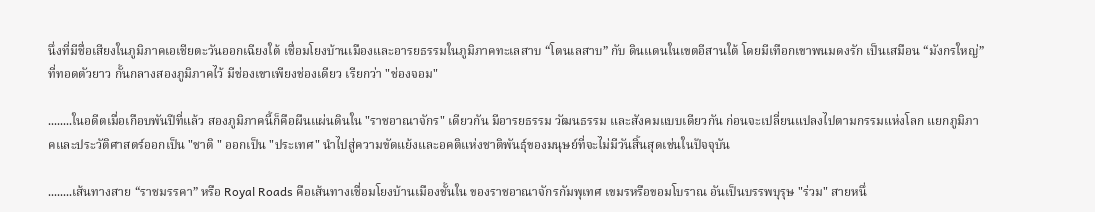นึ่งที่มีชื่อเสียงในภูมิภาคเอเชียตะวันออกเฉียงใต้ เชื่อมโยงบ้านเมืองและอารยธรรมในภูมิภาคทะเลสาบ “โตนเลสาบ” กับ ดินแดนในเขตอีสานใต้ โดยมีเทือกเขาพนมดงรัก เป็นเสมือน “มังกรใหญ่” ที่ทอดตัวยาว กั้นกลางสองภูมิภาคไว้ มีช่องเขาเพียงช่องเดียว เรียกว่า "ช่องจอม"

........ในอดีตเมื่อเกือบพันปีที่แล้ว สองภูมิภาคนี้ก็คือผืนแผ่นดินใน "ราชอาณาจักร" เดียวกัน มีอารยธรรม วัฒนธรรม และสังคมแบบเดียวกัน ก่อนจะเปลี่ยนแปลงไปตามกรรมแห่งโลก แยกภูมิภาคและประวัติศาสตร์ออกเป็น "ชาติ " ออกเป็น "ประเทศ" นำไปสู่ความขัดแย้งและอคติแห่งชาติพันธุ์ของมนุษย์ที่จะไม่มีวันสิ้นสุดเช่นในปัจจุบัน

........เส้นทางสาย “ราชมรรคา” หรือ Royal Roads คือเส้นทางเชื่อมโยงบ้านเมืองชั้นใน ของราชอาณาจักรกัมพุเทศ เขมรหรือขอมโบราณ อันเป็นบรรพบุรุษ "ร่วม" สายหนึ่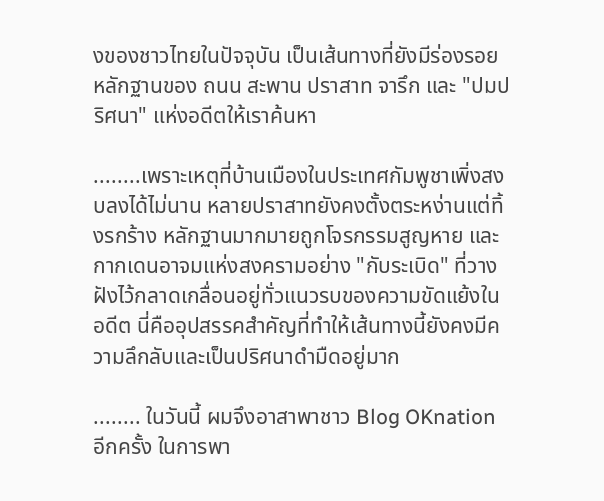งของชาวไทยในปัจจุบัน เป็นเส้นทางที่ยังมีร่องรอยหลักฐานของ ถนน สะพาน ปราสาท จารึก และ "ปมปริศนา" แห่งอดีตให้เราค้นหา

........เพราะเหตุที่บ้านเมืองในประเทศกัมพูชาเพิ่งสงบลงได้ไม่นาน หลายปราสาทยังคงตั้งตระหง่านแต่ทิ้งรกร้าง หลักฐานมากมายถูกโจรกรรมสูญหาย และกากเดนอาจมแห่งสงครามอย่าง "กับระเบิด" ที่วางฝังไว้กลาดเกลื่อนอยู่ทั่วแนวรบของความขัดแย้งในอดีต นี่คืออุปสรรคสำคัญที่ทำให้เส้นทางนี้ยังคงมีความลึกลับและเป็นปริศนาดำมืดอยู่มาก

........ ในวันนี้ ผมจึงอาสาพาชาว Blog OKnation อีกครั้ง ในการพา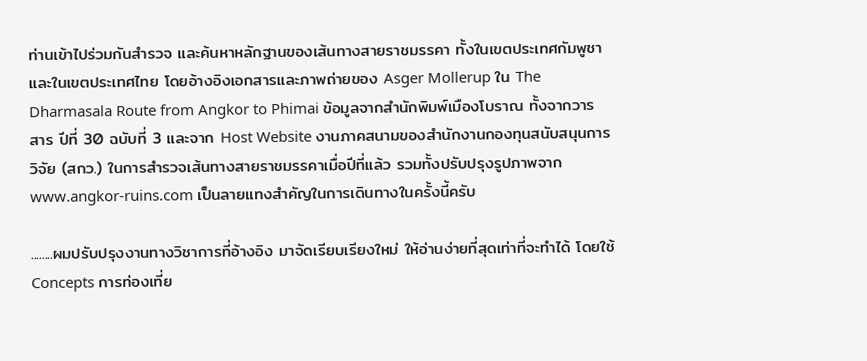ท่านเข้าไปร่วมกันสำรวจ และค้นหาหลักฐานของเส้นทางสายราชมรรคา ทั้งในเขตประเทศกัมพูชาและในเขตประเทศไทย โดยอ้างอิงเอกสารและภาพถ่ายของ Asger Mollerup ใน The Dharmasala Route from Angkor to Phimai ข้อมูลจากสำนักพิมพ์เมืองโบราณ ทั้งจากวารสาร ปีที่ 30 ฉบับที่ 3 และจาก Host Website งานภาคสนามของสำนักงานกองทุนสนับสนุนการวิจัย (สกว.) ในการสำรวจเส้นทางสายราชมรรคาเมื่อปีที่แล้ว รวมทั้งปรับปรุงรูปภาพจาก www.angkor-ruins.com เป็นลายแทงสำคัญในการเดินทางในครั้งนี้ครับ

........ผมปรับปรุงงานทางวิชาการที่อ้างอิง มาจัดเรียบเรียงใหม่ ให้อ่านง่ายที่สุดเท่าที่จะทำได้ โดยใช้ Concepts การท่องเที่ย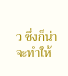ว ซึ่งก็น่าจะทำให้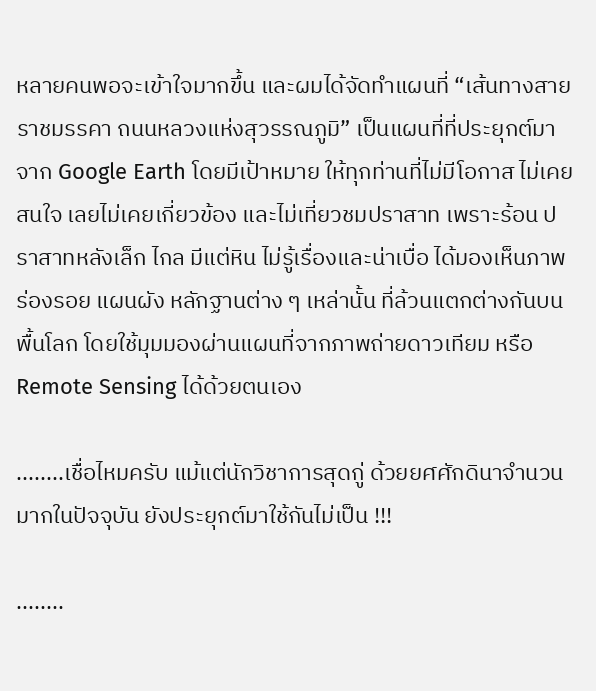หลายคนพอจะเข้าใจมากขึ้น และผมได้จัดทำแผนที่ “เส้นทางสายราชมรรคา ถนนหลวงแห่งสุวรรณภูมิ” เป็นแผนที่ที่ประยุกต์มาจาก Google Earth โดยมีเป้าหมาย ให้ทุกท่านที่ไม่มีโอกาส ไม่เคยสนใจ เลยไม่เคยเกี่ยวข้อง และไม่เที่ยวชมปราสาท เพราะร้อน ปราสาทหลังเล็ก ไกล มีแต่หิน ไม่รู้เรื่องและน่าเบื่อ ได้มองเห็นภาพร่องรอย แผนผัง หลักฐานต่าง ๆ เหล่านั้น ที่ล้วนแตกต่างกันบนพื้นโลก โดยใช้มุมมองผ่านแผนที่จากภาพถ่ายดาวเทียม หรือ Remote Sensing ได้ด้วยตนเอง

........เชื่อไหมครับ แม้แต่นักวิชาการสุดกู่ ด้วยยศศักดินาจำนวนมากในปัจจุบัน ยังประยุกต์มาใช้กันไม่เป็น !!!

........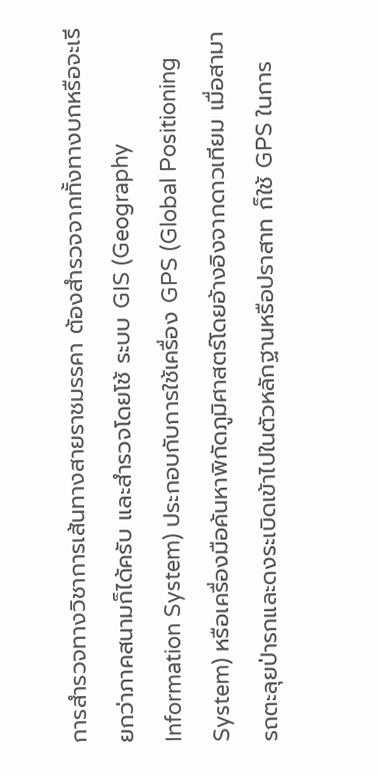การสำรวจทางวิชาการเส้นทางสายราชมรรคา ต้องสำรวจจากทั้งทางบกหรือจะเรียกว่าภาคสนามก็ได้ครับ และสำรวจโดยโช้ ระบบ GIS (Geography Information System) ประกอบกับการใช้เครื่อง GPS (Global Positioning System) หรือเครื่องมือค้นหาพิกัดภูมิศาสตร์โดยอ้างอิงจากดาวเทียม เมื่อสามารถตะลุยป่ารกและดงระเบิดเข้าไปในตัวหลักฐานหรือปราสาท ก็ใช้ GPS ในการ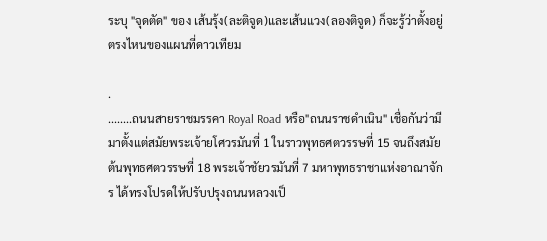ระบุ "จุดตัด" ของ เส้นรุ้ง(ละติจูด)และเส้นแวง(ลองติจูด) ก็จะรู้ว่าตั้งอยู่ตรงไหนของแผนที่ดาวเทียม

.
........ถนนสายราชมรรคา Royal Road หรือ"ถนนราชดำเนิน" เชื่อกันว่ามีมาตั้งแต่สมัยพระเจ้ายโศวรมันที่ 1 ในราวพุทธศตวรรษที่ 15 จนถึงสมัยต้นพุทธศตวรรษที่ 18 พระเจ้าชัยวรมันที่ 7 มหาพุทธราชาแห่งอาณาจักร ได้ทรงโปรดให้ปรับปรุงถนนหลวงเป็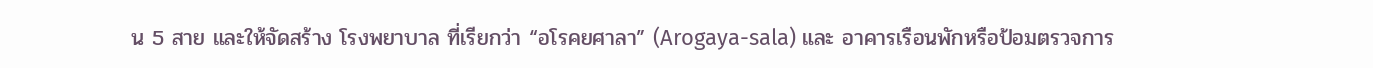น 5 สาย และให้จัดสร้าง โรงพยาบาล ที่เรียกว่า “อโรคยศาลา” (Arogaya-sala) และ อาคารเรือนพักหรือป้อมตรวจการ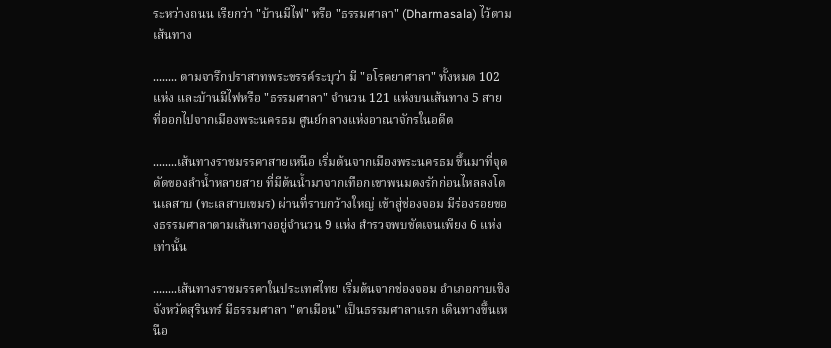ระหว่างถนน เรียกว่า "บ้านมีไฟ" หรือ "ธรรมศาลา" (Dharmasala) ไว้ตามเส้นทาง

........ ตามจารึกปราสาทพระขรรค์ระบุว่า มี "อโรคยาศาลา" ทั้งหมด 102 แห่ง และบ้านมีไฟหรือ "ธรรมศาลา" จำนวน 121 แห่งบนเส้นทาง 5 สาย ที่ออกไปจากเมืองพระนครธม ศูนย์กลางแห่งอาณาจักรในอดีต

........เส้นทางราชมรรคาสายเหนือ เริ่มต้นจากเมืองพระนครธม ขึ้นมาที่จุดตัดของลำน้ำหลายสาย ที่มีต้นน้ำมาจากเทือกเขาพนมดงรักก่อนไหลลงโตนเลสาบ (ทะเลสาบเขมร) ผ่านที่ราบกว้างใหญ่ เข้าสู่ช่องจอม มีร่องรอยของธรรมศาลาตามเส้นทางอยู่จำนวน 9 แห่ง สำรวจพบชัดเจนเพียง 6 แห่ง เท่านั้น

........เส้นทางราชมรรคาในประเทศไทย เริ่มต้นจากช่องจอม อำเภอกาบเชิง จังหวัดสุรินทร์ มีธรรมศาลา "ตาเมือน" เป็นธรรมศาลาแรก เดินทางขึ้นเหนือ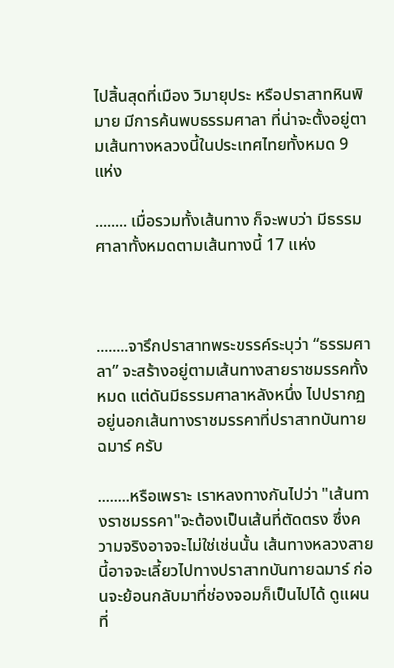ไปสิ้นสุดที่เมือง วิมายุประ หรือปราสาทหินพิมาย มีการค้นพบธรรมศาลา ที่น่าจะตั้งอยู่ตามเส้นทางหลวงนี้ในประเทศไทยทั้งหมด 9 แห่ง

........ เมื่อรวมทั้งเส้นทาง ก็จะพบว่า มีธรรมศาลาทั้งหมดตามเส้นทางนี้ 17 แห่ง



........จารึกปราสาทพระขรรค์ระบุว่า “ธรรมศาลา” จะสร้างอยู่ตามเส้นทางสายราชมรรคทั้งหมด แต่ดันมีธรรมศาลาหลังหนึ่ง ไปปรากฏอยู่นอกเส้นทางราชมรรคาที่ปราสาทบันทายฉมาร์ ครับ

........หรือเพราะ เราหลงทางกันไปว่า "เส้นทางราชมรรคา"จะต้องเป็นเส้นที่ตัดตรง ซึ่งความจริงอาจจะไม่ใช่เช่นนั้น เส้นทางหลวงสายนี้อาจจะเลี้ยวไปทางปราสาทบันทายฉมาร์ ก่อนจะย้อนกลับมาที่ช่องจอมก็เป็นไปได้ ดูแผนที่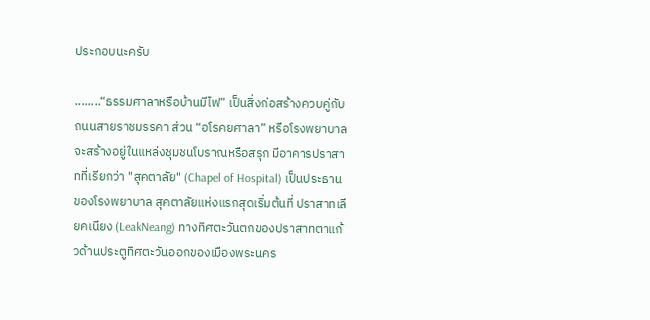ประกอบนะครับ

........“ธรรมศาลาหรือบ้านมีไฟ” เป็นสิ่งก่อสร้างควบคู่กับถนนสายราชมรรคา ส่วน “อโรคยศาลา” หรือโรงพยาบาลจะสร้างอยู่ในแหล่งชุมชนโบราณหรือสรุก มีอาคารปราสาทที่เรียกว่า "สุคตาลัย" (Chapel of Hospital) เป็นประธานของโรงพยาบาล สุคตาลัยแห่งแรกสุดเริ่มต้นที่ ปราสาทเลียคเนียง (LeakNeang) ทางทิศตะวันตกของปราสาทตาแก้วด้านประตูทิศตะวันออกของเมืองพระนคร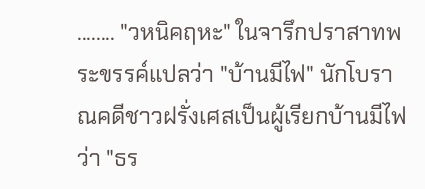........ "วหนิคฤหะ" ในจารึกปราสาทพระขรรค์แปลว่า "บ้านมีไฟ" นักโบราณคดีชาวฝรั่งเศสเป็นผู้เรียกบ้านมีไฟว่า "ธร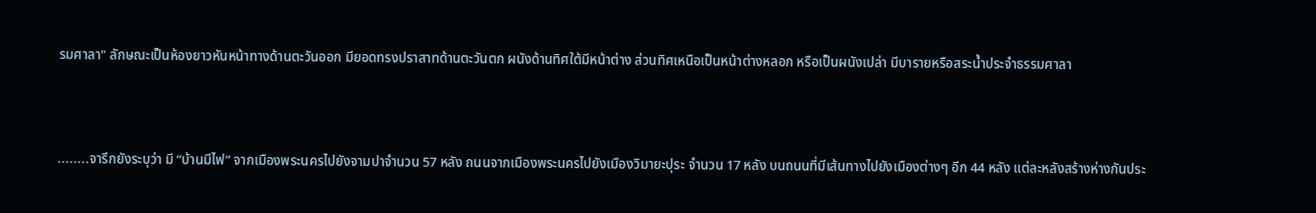รมศาลา" ลักษณะเป็นห้องยาวหันหน้าทางด้านตะวันออก มียอดทรงปราสาทด้านตะวันตก ผนังด้านทิศใต้มีหน้าต่าง ส่วนทิศเหนือเป็นหน้าต่างหลอก หรือเป็นผนังเปล่า มีบารายหรือสระน้ำประจำธรรมศาลา



........จารึกยังระบุว่า มี “บ้านมีไฟ” จากเมืองพระนครไปยังจามปาจำนวน 57 หลัง ถนนจากเมืองพระนครไปยังเมืองวิมายะปุระ จำนวน 17 หลัง บนถนนที่มีเส้นทางไปยังเมืองต่างๆ อีก 44 หลัง แต่ละหลังสร้างห่างกันประ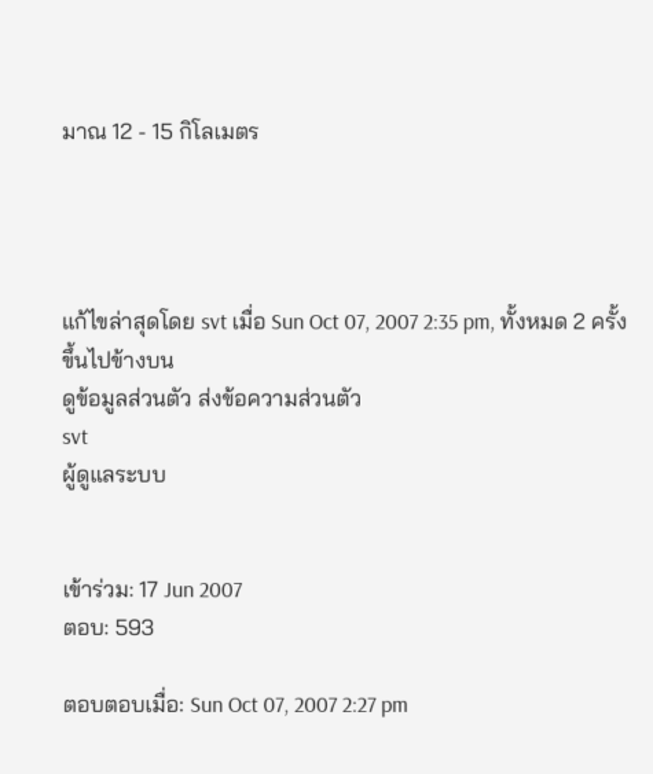มาณ 12 - 15 กิโลเมตร




แก้ไขล่าสุดโดย svt เมื่อ Sun Oct 07, 2007 2:35 pm, ทั้งหมด 2 ครั้ง
ขึ้นไปข้างบน
ดูข้อมูลส่วนตัว ส่งข้อความส่วนตัว
svt
ผู้ดูแลระบบ


เข้าร่วม: 17 Jun 2007
ตอบ: 593

ตอบตอบเมื่อ: Sun Oct 07, 2007 2:27 pm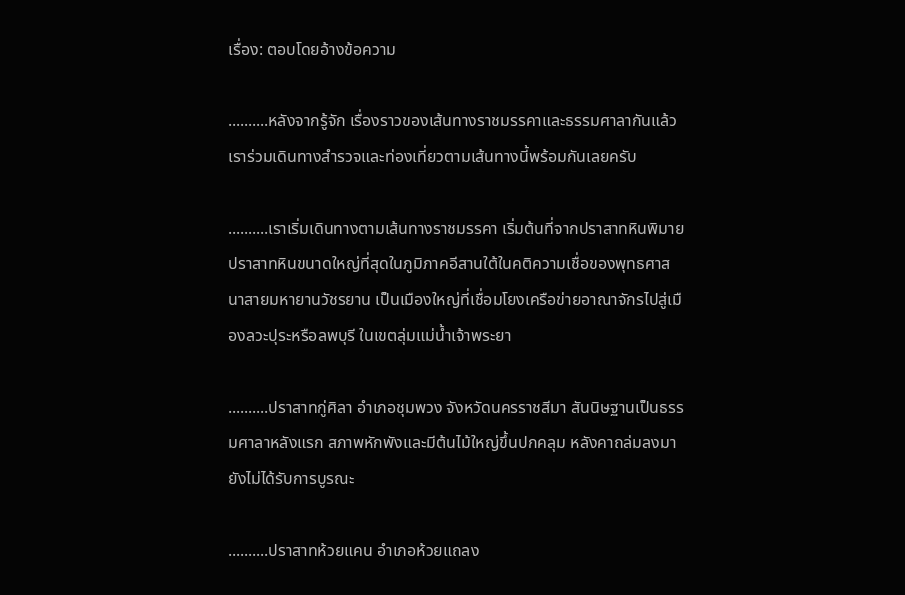เรื่อง: ตอบโดยอ้างข้อความ

..........หลังจากรู้จัก เรื่องราวของเส้นทางราชมรรคาและธรรมศาลากันแล้ว เราร่วมเดินทางสำรวจและท่องเที่ยวตามเส้นทางนี้พร้อมกันเลยครับ

..........เราเริ่มเดินทางตามเส้นทางราชมรรคา เริ่มต้นที่จากปราสาทหินพิมาย ปราสาทหินขนาดใหญ่ที่สุดในภูมิภาคอีสานใต้ในคติความเชื่อของพุทธศาสนาสายมหายานวัชรยาน เป็นเมืองใหญ่ที่เชื่อมโยงเครือข่ายอาณาจักรไปสู่เมืองลวะปุระหรือลพบุรี ในเขตลุ่มแม่น้ำเจ้าพระยา

..........ปราสาทกู่ศิลา อำเภอชุมพวง จังหวัดนครราชสีมา สันนิษฐานเป็นธรรมศาลาหลังแรก สภาพหักพังและมีต้นไม้ใหญ่ขึ้นปกคลุม หลังคาถล่มลงมา ยังไม่ได้รับการบูรณะ

..........ปราสาทห้วยแคน อำเภอห้วยแถลง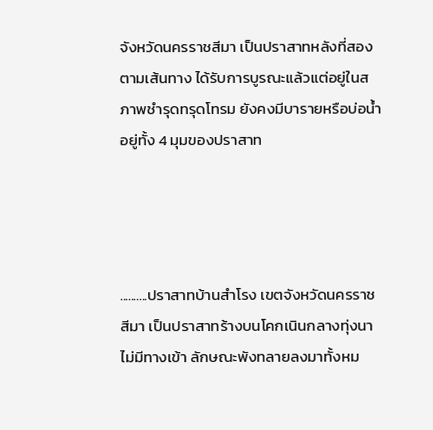จังหวัดนครราชสีมา เป็นปราสาทหลังที่สองตามเส้นทาง ได้รับการบูรณะแล้วแต่อยู่ในสภาพชำรุดทรุดโทรม ยังคงมีบารายหรือบ่อน้ำอยู่ทั้ง 4 มุมของปราสาท




..........ปราสาทบ้านสำโรง เขตจังหวัดนครราชสีมา เป็นปราสาทร้างบนโคกเนินกลางทุ่งนา ไม่มีทางเข้า ลักษณะพังทลายลงมาทั้งหม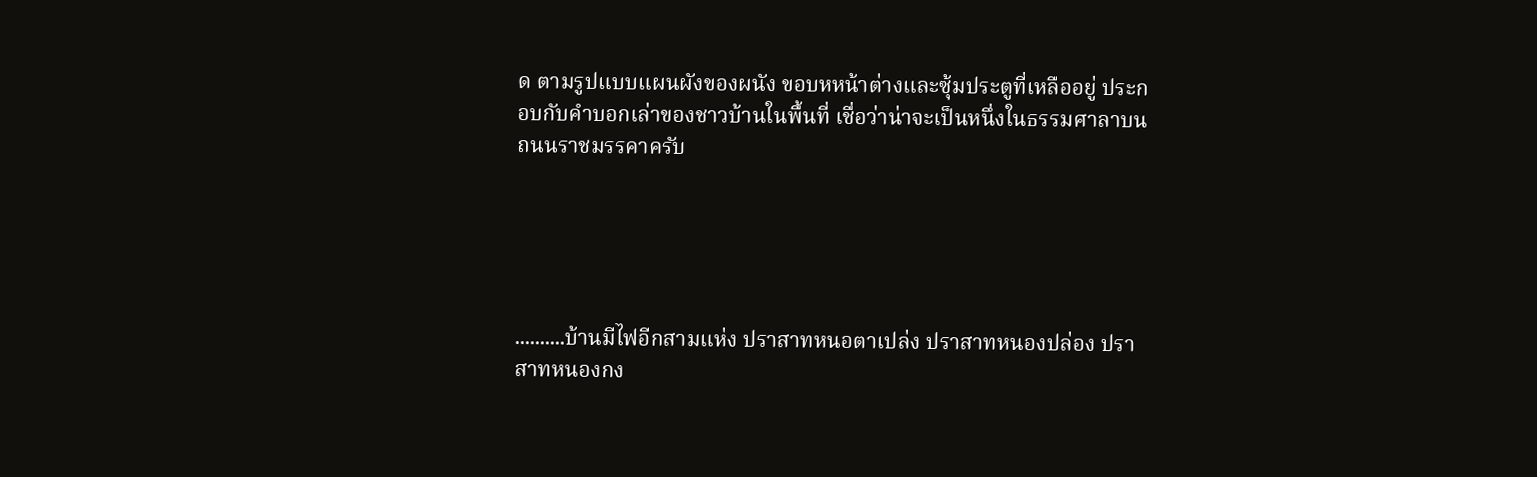ด ตามรูปแบบแผนผังของผนัง ขอบหหน้าต่างและซุ้มประตูที่เหลืออยู่ ประกอบกับคำบอกเล่าของชาวบ้านในพื้นที่ เชื่อว่าน่าจะเป็นหนึ่งในธรรมศาลาบนถนนราชมรรคาครับ





..........บ้านมีไฟอีกสามแห่ง ปราสาทหนอตาเปล่ง ปราสาทหนองปล่อง ปราสาทหนองกง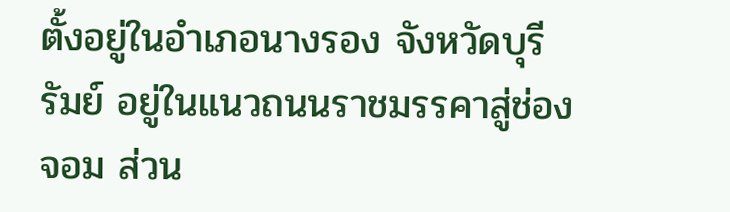ตั้งอยู่ในอำเภอนางรอง จังหวัดบุรีรัมย์ อยู่ในแนวถนนราชมรรคาสู่ช่องจอม ส่วน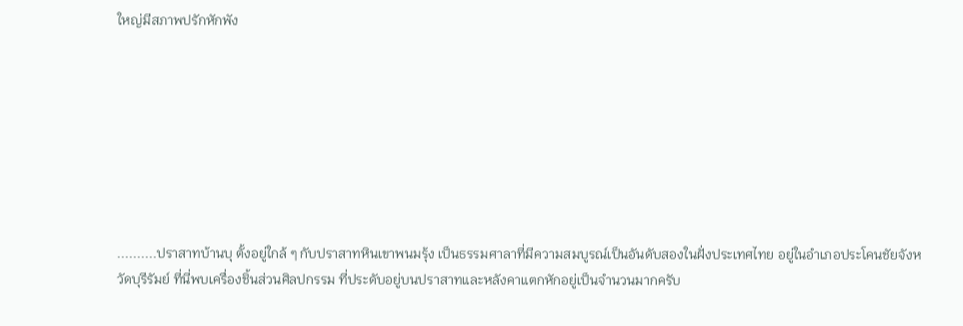ใหญ่มีสภาพปรักหักพัง








..........ปราสาทบ้านบุ ตั้งอยู่ใกล้ ๆ กับปราสาทหินเขาพนมรุ้ง เป็นธรรมศาลาที่มีความสมบูรณ์เป็นอันดับสองในฝั่งประเทศไทย อยู่ในอำเภอประโคนชัยจังหวัดบุรีรัมย์ ที่นี่พบเครื่องชิ้นส่วนศิลปกรรม ที่ประดับอยู่บนปราสาทและหลังคาแตกหักอยู่เป็นจำนวนมากครับ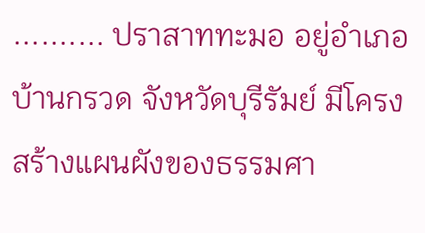.......... ปราสาททะมอ อยู่อำเภอบ้านกรวด จังหวัดบุรีรัมย์ มีโครงสร้างแผนผังของธรรมศา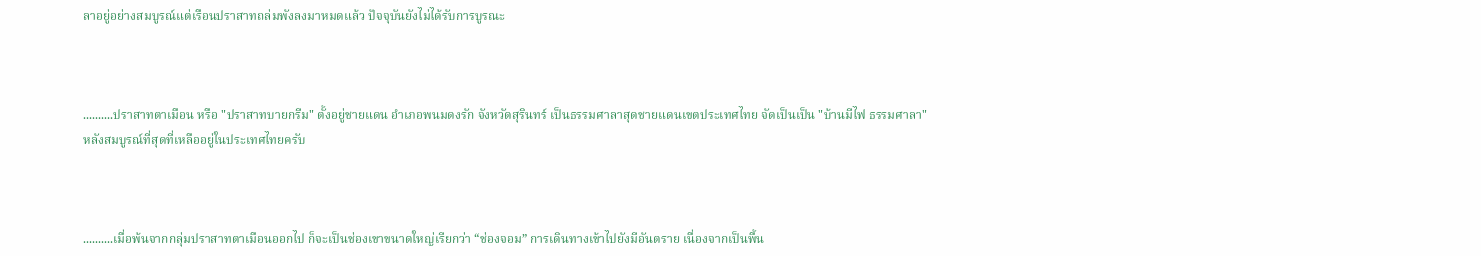ลาอยู่อย่างสมบูรณ์แต่เรือนปราสาทถล่มพังลงมาหมดแล้ว ปัจจุบันยังไม่ได้รับการบูรณะ



..........ปราสาทตาเมือน หรือ "ปราสาทบายกรีม" ตั้งอยู่ชายแดน อำเภอพนมดงรัก จังหวัดสุรินทร์ เป็นธรรมศาลาสุดชายแดนเขตประเทศไทย จัดเป็นเป็น "บ้านมีไฟ ธรรมศาลา" หลังสมบูรณ์ที่สุดที่เหลืออยู่ในประเทศไทยครับ



..........เมื่อพ้นจากกลุ่มปราสาทตาเมือนออกไป ก็จะเป็นช่องเขาขนาดใหญ่เรียกว่า “ช่องจอม” การเดินทางเข้าไปยังมีอันตราย เนื่องจากเป็นพื้น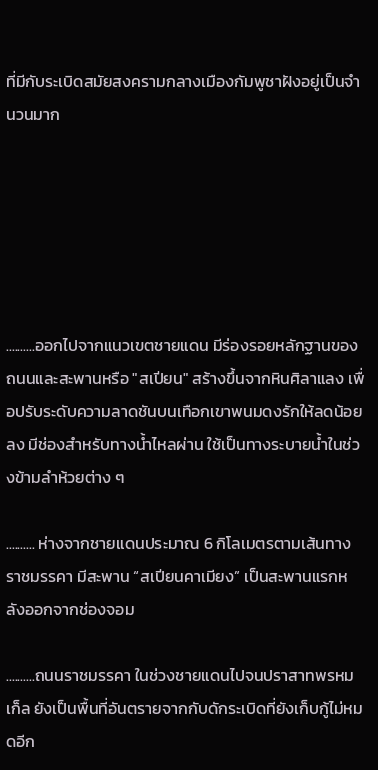ที่มีกับระเบิดสมัยสงครามกลางเมืองกัมพูชาฝังอยู่เป็นจำนวนมาก






..........ออกไปจากแนวเขตชายแดน มีร่องรอยหลักฐานของถนนและสะพานหรือ "สเปียน" สร้างขึ้นจากหินศิลาแลง เพื่อปรับระดับความลาดชันบนเทือกเขาพนมดงรักให้ลดน้อยลง มีช่องสำหรับทางน้ำไหลผ่าน ใช้เป็นทางระบายน้ำในช่วงข้ามลำห้วยต่าง ๆ

.......... ห่างจากชายแดนประมาณ 6 กิโลเมตรตามเส้นทางราชมรรคา มีสะพาน “สเปียนคาเมียง” เป็นสะพานแรกหลังออกจากช่องจอม

..........ถนนราชมรรคา ในช่วงชายแดนไปจนปราสาทพรหมเก็ล ยังเป็นพื้นที่อันตรายจากกับดักระเบิดที่ยังเก็บกู้ไม่หมดอีก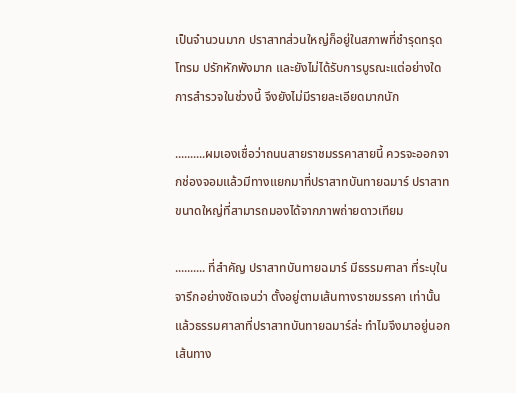เป็นจำนวนมาก ปราสาทส่วนใหญ่ก็อยู่ในสภาพที่ชำรุดทรุดโทรม ปรักหักพังมาก และยังไม่ได้รับการบูรณะแต่อย่างใด การสำรวจในช่วงนี้ จึงยังไม่มีรายละเอียดมากนัก

..........ผมเองเชื่อว่าถนนสายราชมรรคาสายนี้ ควรจะออกจากช่องจอมแล้วมีทางแยกมาที่ปราสาทบันทายฉมาร์ ปราสาทขนาดใหญ่ที่สามารถมองได้จากภาพถ่ายดาวเทียม

.......... ที่สำคัญ ปราสาทบันทายฉมาร์ มีธรรมศาลา ที่ระบุในจารึกอย่างชัดเจนว่า ตั้งอยู่ตามเส้นทางราชมรรคา เท่านั้น แล้วธรรมศาลาที่ปราสาทบันทายฉมาร์ล่ะ ทำไมจึงมาอยู่นอกเส้นทาง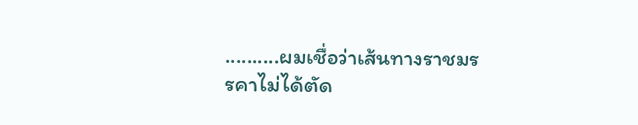..........ผมเชื่อว่าเส้นทางราชมรรคาไม่ได้ตัด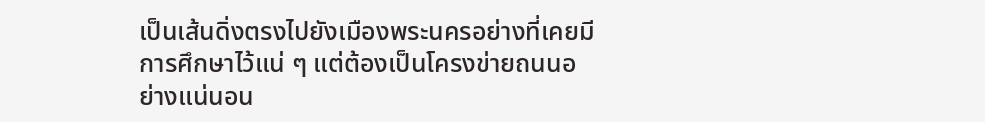เป็นเส้นดิ่งตรงไปยังเมืองพระนครอย่างที่เคยมีการศึกษาไว้แน่ ๆ แต่ต้องเป็นโครงข่ายถนนอย่างแน่นอน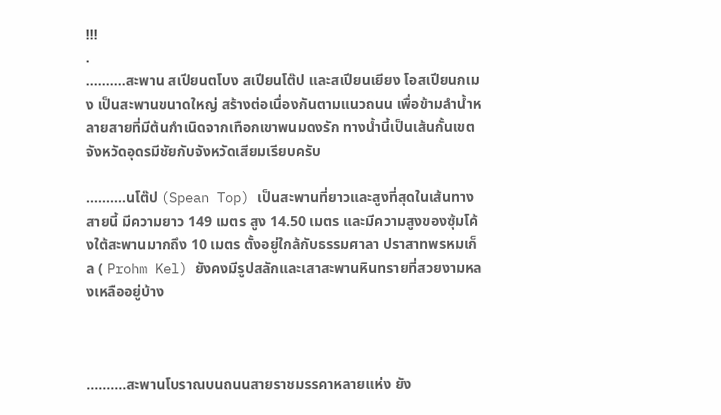!!!
.
..........สะพาน สเปียนตโบง สเปียนโต๊ป และสเปียนเยียง โอสเปียนกเมง เป็นสะพานขนาดใหญ่ สร้างต่อเนื่องกันตามแนวถนน เพื่อข้ามลำน้ำหลายสายที่มีต้นกำเนิดจากเทือกเขาพนมดงรัก ทางน้ำนี้เป็นเส้นกั้นเขตจังหวัดอุดรมีชัยกับจังหวัดเสียมเรียบครับ

..........นโต๊ป (Spean Top) เป็นสะพานที่ยาวและสูงที่สุดในเส้นทางสายนี้ มีความยาว 149 เมตร สูง 14.50 เมตร และมีความสูงของซุ้มโค้งใต้สะพานมากถึง 10 เมตร ตั้งอยู่ใกล้กับธรรมศาลา ปราสาทพรหมเก็ล ( Prohm Kel) ยังคงมีรูปสลักและเสาสะพานหินทรายที่สวยงามหลงเหลืออยู่บ้าง



..........สะพานโบราณบนถนนสายราชมรรคาหลายแห่ง ยัง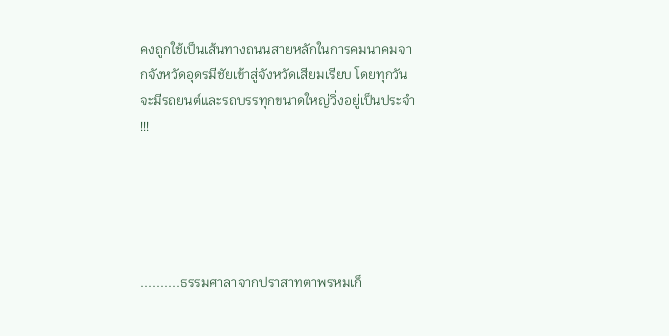คงถูกใช้เป็นเส้นทางถนนสายหลักในการคมนาคมจากจังหวัดอุดรมีชัยเข้าสู่จังหวัดเสียมเรียบ โดยทุกวันจะมีรถยนต์และรถบรรทุกขนาดใหญ่วิ่งอยู่เป็นประจำ !!!





..........ธรรมศาลาจากปราสาทตาพรหมเก็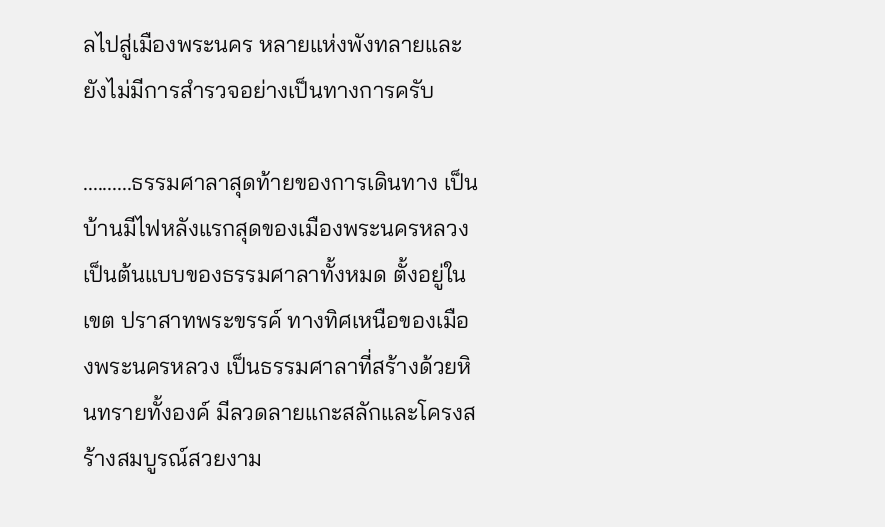ลไปสู่เมืองพระนคร หลายแห่งพังทลายและยังไม่มีการสำรวจอย่างเป็นทางการครับ

..........ธรรมศาลาสุดท้ายของการเดินทาง เป็นบ้านมีไฟหลังแรกสุดของเมืองพระนครหลวง เป็นต้นแบบของธรรมศาลาทั้งหมด ตั้งอยู่ในเขต ปราสาทพระขรรค์ ทางทิศเหนือของเมืองพระนครหลวง เป็นธรรมศาลาที่สร้างด้วยหินทรายทั้งองค์ มีลวดลายแกะสลักและโครงสร้างสมบูรณ์สวยงาม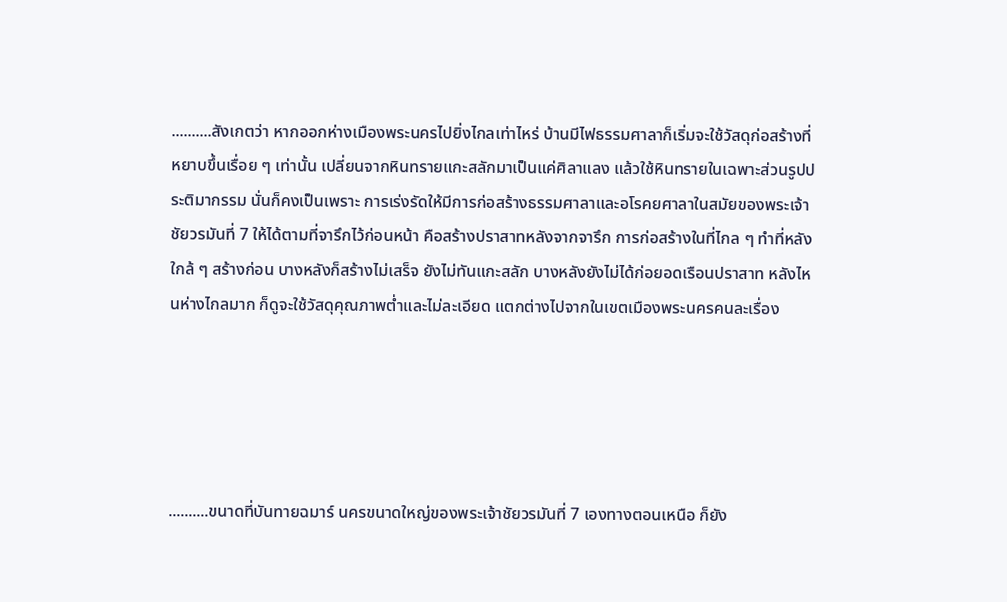..........สังเกตว่า หากออกห่างเมืองพระนครไปยิ่งไกลเท่าไหร่ บ้านมีไฟธรรมศาลาก็เริ่มจะใช้วัสดุก่อสร้างที่หยาบขึ้นเรื่อย ๆ เท่านั้น เปลี่ยนจากหินทรายแกะสลักมาเป็นแค่ศิลาแลง แล้วใช้หินทรายในเฉพาะส่วนรูปประติมากรรม นั่นก็คงเป็นเพราะ การเร่งรัดให้มีการก่อสร้างธรรมศาลาและอโรคยศาลาในสมัยของพระเจ้าชัยวรมันที่ 7 ให้ได้ตามที่จารึกไว้ก่อนหน้า คือสร้างปราสาทหลังจากจารึก การก่อสร้างในที่ไกล ๆ ทำที่หลัง ใกล้ ๆ สร้างก่อน บางหลังก็สร้างไม่เสร็จ ยังไม่ทันแกะสลัก บางหลังยังไม่ได้ก่อยอดเรือนปราสาท หลังไหนห่างไกลมาก ก็ดูจะใช้วัสดุคุณภาพต่ำและไม่ละเอียด แตกต่างไปจากในเขตเมืองพระนครคนละเรื่อง





..........ขนาดที่บันทายฉมาร์ นครขนาดใหญ่ของพระเจ้าชัยวรมันที่ 7 เองทางตอนเหนือ ก็ยัง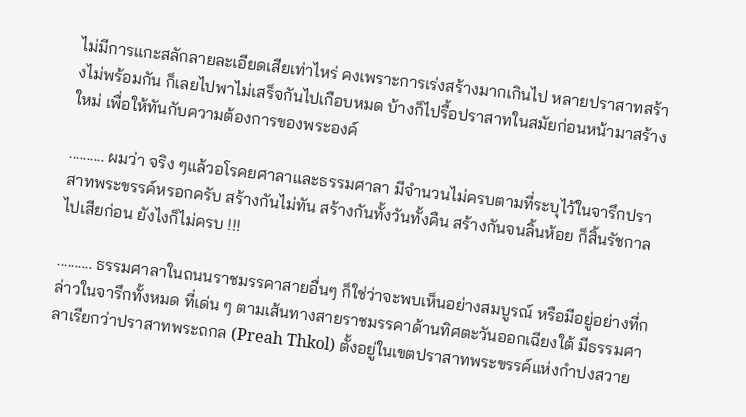ไม่มีการแกะสลักลายละเอียดเสียเท่าไหร่ คงเพราะการเร่งสร้างมากเกินไป หลายปราสาทสร้างไม่พร้อมกัน ก็เลยไปพาไม่เสร็จกันไปเกือบหมด บ้างก็ไปรื้อปราสาทในสมัยก่อนหน้ามาสร้างใหม่ เพื่อให้ทันกับความต้องการของพระองค์

.......... ผมว่า จริง ๆแล้วอโรคยศาลาและธรรมศาลา มีจำนวนไม่ครบตามที่ระบุไว้ในจารึกปราสาทพระขรรค์หรอกครับ สร้างกันไม่ทัน สร้างกันทั้งวันทั้งคืน สร้างกันจนลิ้นห้อย ก็สิ้นรัชกาลไปเสียก่อน ยังไงก็ไม่ครบ !!!

.......... ธรรมศาลาในถนนราชมรรคาสายอื่นๆ ก็ใช่ว่าจะพบเห็นอย่างสมบูรณ์ หรือมีอยู่อย่างที่กล่าวในจารึกทั้งหมด ที่เด่น ๆ ตามเส้นทางสายราชมรรคาด้านทิศตะวันออกเฉียงใต้ มีธรรมศาลาเรียกว่าปราสาทพระถกล (Preah Thkol) ตั้งอยู่ในเขตปราสาทพระขรรค์แห่งกำปงสวาย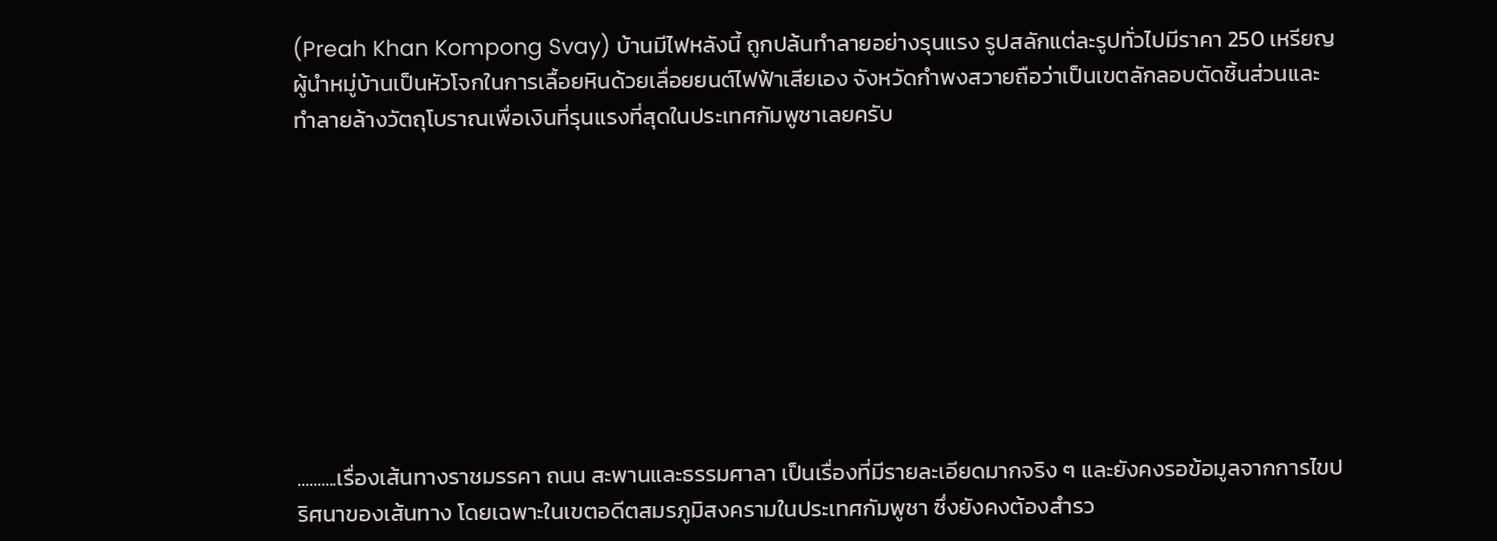(Preah Khan Kompong Svay) บ้านมีไฟหลังนี้ ถูกปล้นทำลายอย่างรุนแรง รูปสลักแต่ละรูปทั่วไปมีราคา 250 เหรียญ ผู้นำหมู่บ้านเป็นหัวโจกในการเลื้อยหินด้วยเลื่อยยนต์ไฟฟ้าเสียเอง จังหวัดกำพงสวายถือว่าเป็นเขตลักลอบตัดชิ้นส่วนและทำลายล้างวัตถุโบราณเพื่อเงินที่รุนแรงที่สุดในประเทศกัมพูชาเลยครับ









..........เรื่องเส้นทางราชมรรคา ถนน สะพานและธรรมศาลา เป็นเรื่องที่มีรายละเอียดมากจริง ๆ และยังคงรอข้อมูลจากการไขปริศนาของเส้นทาง โดยเฉพาะในเขตอดีตสมรภูมิสงครามในประเทศกัมพูชา ซึ่งยังคงต้องสำรว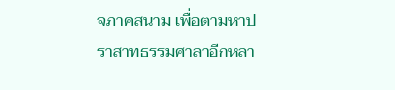จภาคสนาม เพื่อตามหาปราสาทธรรมศาลาอีกหลา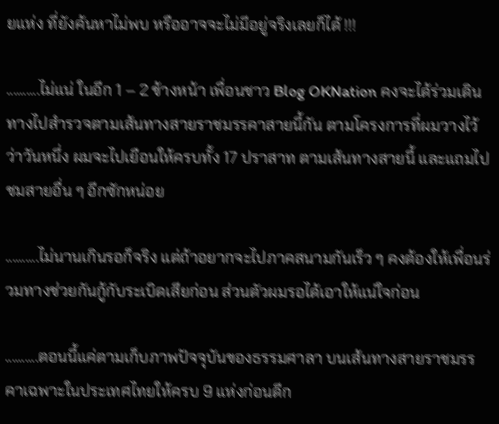ยแห่ง ที่ยังค้นหาไม่พบ หรืออาจจะไม่มีอยู่จริงเลยก็ได้ !!!

..........ไม่แน่ ในอีก 1 – 2 ข้างหน้า เพื่อนชาว Blog OKNation คงจะได้ร่วมเดินทางไปสำรวจตามเส้นทางสายราชมรรคาสายนี้กัน ตามโครงการที่ผมวางไว้ ว่าวันหนึ่ง ผมจะไปเยือนให้ครบทั้ง 17 ปราสาท ตามเส้นทางสายนี้ และแถมไปชมสายอื่น ๆ อีกซักหน่อย

..........ไม่นานเกินรอก็จริง แต่ถ้าอยากจะไปภาคสนามกันเร็ว ๆ คงต้องให้เพื่อนร่วมทางช่วยกันกู้กับระเบิดเสียก่อน ส่วนตัวผมรอได้เอาให้แน่ใจก่อน

..........ตอนนี้แค่ตามเก็บภาพปัจจุบันของธรรมศาลา บนเส้นทางสายราชมรรคาเฉพาะในประเทศไทยให้ครบ 9 แห่งก่อนดีก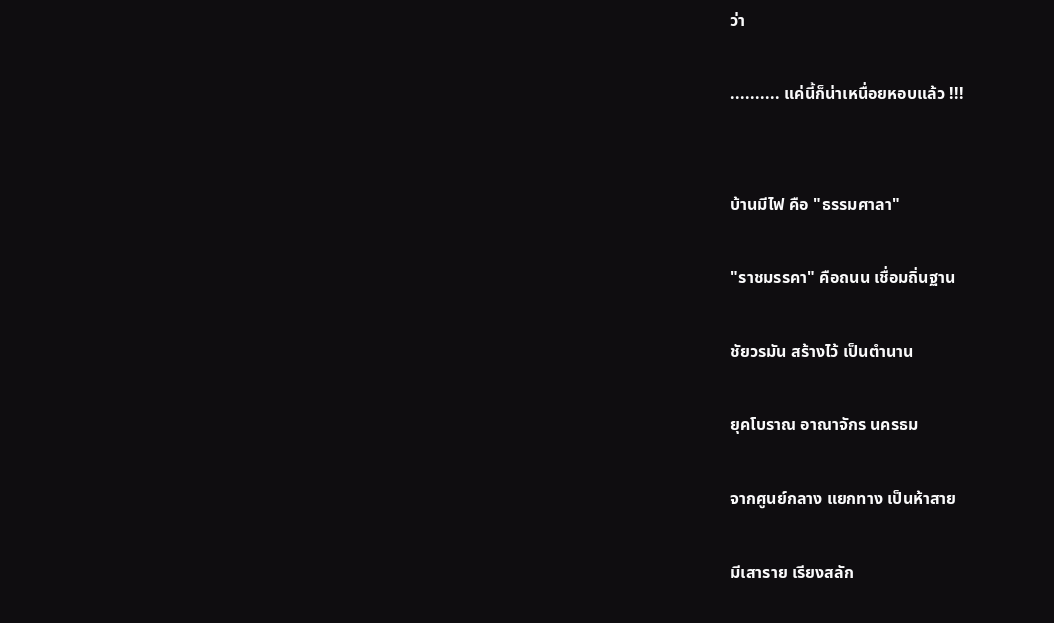ว่า

.......... แค่นี้ก็น่าเหนื่อยหอบแล้ว !!!


บ้านมีไฟ คือ "ธรรมศาลา"

"ราชมรรคา" คือถนน เชื่อมถิ่นฐาน

ชัยวรมัน สร้างไว้ เป็นตำนาน

ยุคโบราณ อาณาจักร นครธม

จากศูนย์กลาง แยกทาง เป็นห้าสาย

มีเสาราย เรียงสลัก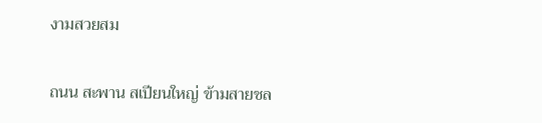งามสวยสม

ถนน สะพาน สเปียนใหญ่ ข้ามสายชล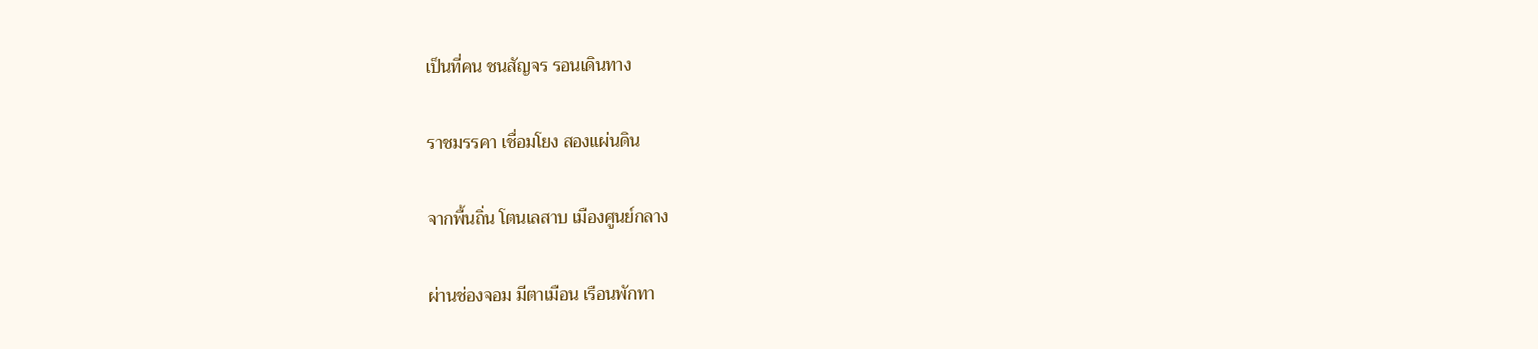เป็นที่คน ชนสัญจร รอนเดินทาง

ราชมรรคา เชื่อมโยง สองแผ่นดิน

จากพื้นถิ่น โตนเลสาบ เมืองศูนย์กลาง

ผ่านช่องจอม มีตาเมือน เรือนพักทา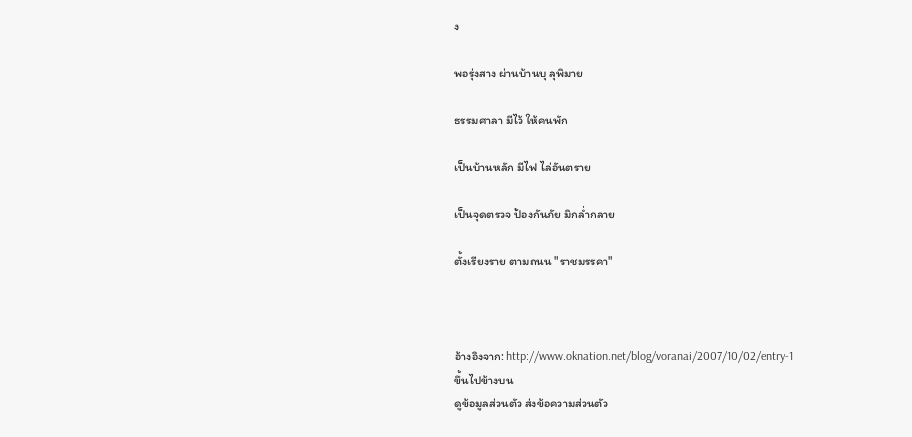ง

พอรุ่งสาง ผ่านบ้านบุ ลุพิมาย

ธรรมศาลา มีไว้ ให้คนพัก

เป็นบ้านหลัก มีไฟ ไล่อันตราย

เป็นจุดตรวจ ป้องกันภัย มิกล่ำกลาย

ตั้งเรียงราย ตามถนน "ราชมรรคา"



อ้างอิงจาก: http://www.oknation.net/blog/voranai/2007/10/02/entry-1
ขึ้นไปข้างบน
ดูข้อมูลส่วนตัว ส่งข้อความส่วนตัว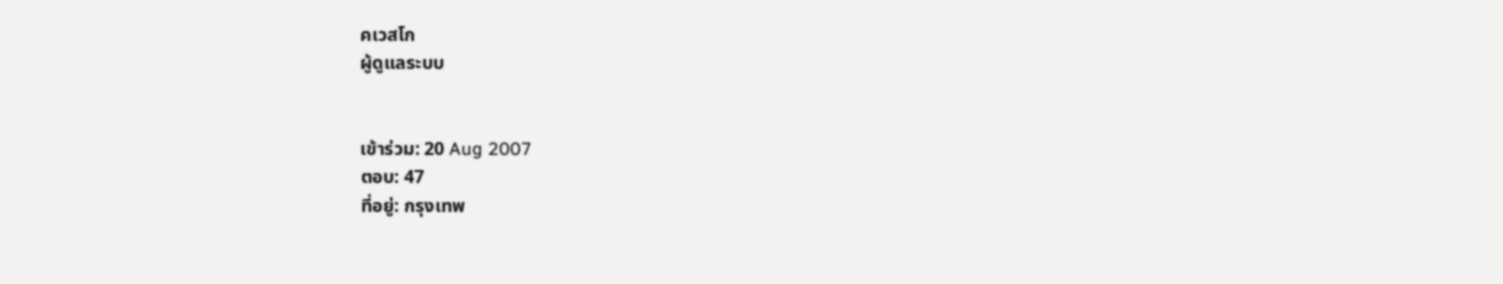คเวสโก
ผู้ดูแลระบบ


เข้าร่วม: 20 Aug 2007
ตอบ: 47
ที่อยู่: กรุงเทพ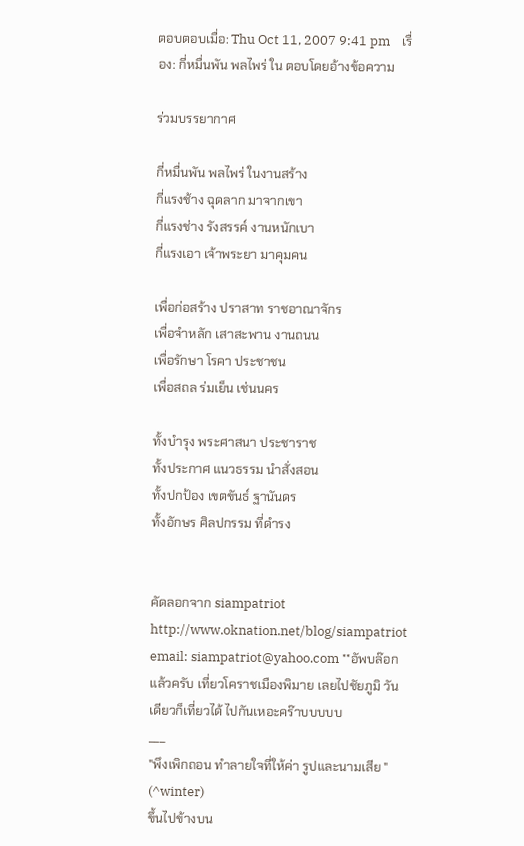ตอบตอบเมื่อ: Thu Oct 11, 2007 9:41 pm    เรื่อง: กี่หมื่นพัน พลไพร่ ใน ตอบโดยอ้างข้อความ

ร่วมบรรยากาศ

กี่หมื่นพัน พลไพร่ ในงานสร้าง
กี่แรงช้าง ฉุดลาก มาจากเขา
กี่แรงช่าง รังสรรค์ งานหนักเบา
กี่แรงเอา เจ้าพระยา มาคุมคน

เพื่อก่อสร้าง ปราสาท ราชอาณาจักร
เพื่อจำหลัก เสาสะพาน งานถนน
เพื่อรักษา โรคา ประชาชน
เพื่อสถล ร่มเย็น เช่นนคร

ทั้งบำรุง พระศาสนา ประชาราช
ทั้งประกาศ แนวธรรม นำสั่งสอน
ทั้งปกป้อง เขตขันธ์ ฐานันดร
ทั้งอักษร ศิลปกรรม ที่ดำรง


คัดลอกจาก siampatriot
http://www.oknation.net/blog/siampatriot
email: siampatriot@yahoo.com **อัพบล๊อกแล้วครับ เที่ยวโคราชเมืองพิมาย เลยไปชัยภูมิ วันเดียวก็เที่ยวได้ ไปกันเหอะคร๊าบบบบบ
___
"พึงเพิกถอน ทำลายใจที่ให้ค่า รูปและนามเสีย " (^winter)
ขึ้นไปข้างบน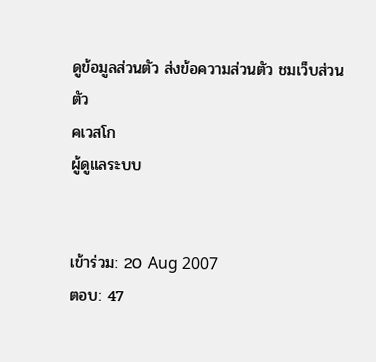ดูข้อมูลส่วนตัว ส่งข้อความส่วนตัว ชมเว็บส่วนตัว
คเวสโก
ผู้ดูแลระบบ


เข้าร่วม: 20 Aug 2007
ตอบ: 47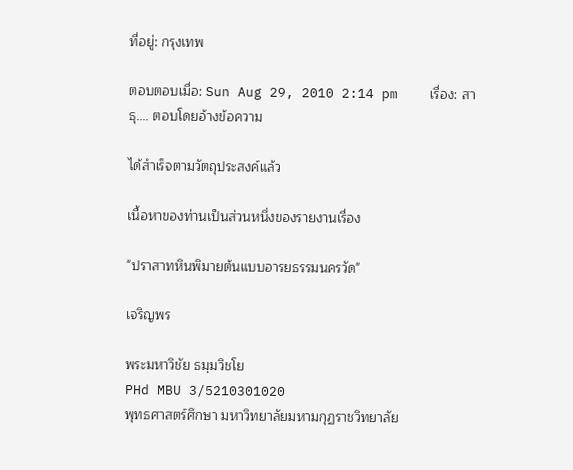ที่อยู่: กรุงเทพ

ตอบตอบเมื่อ: Sun Aug 29, 2010 2:14 pm    เรื่อง: สาธุ.... ตอบโดยอ้างข้อความ

ได้สำเร็จตามวัตถุประสงค์แล้ว

เนื้อหาของท่านเป็นส่วนหนึ่งของรายงานเรื่อง

"ปราสาทหินพิมายต้นแบบอารยธรรมนครวัด"

เจริญพร

พระมหาวิชัย ธมฺมวิชโย
PHd MBU 3/5210301020
พุทธศาสตร์ศึกษา มหาวิทยาลัยมหามกุฏราชวิทยาลัย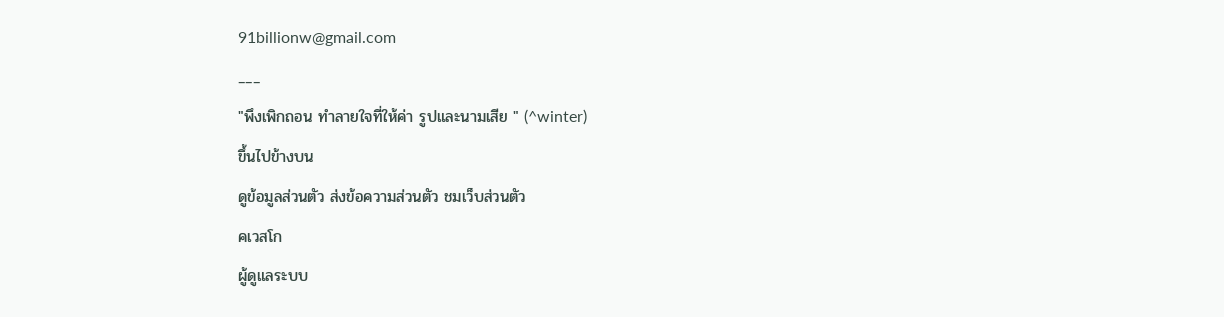91billionw@gmail.com
___
"พึงเพิกถอน ทำลายใจที่ให้ค่า รูปและนามเสีย " (^winter)
ขึ้นไปข้างบน
ดูข้อมูลส่วนตัว ส่งข้อความส่วนตัว ชมเว็บส่วนตัว
คเวสโก
ผู้ดูแลระบบ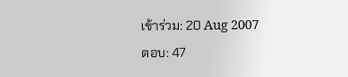เข้าร่วม: 20 Aug 2007
ตอบ: 47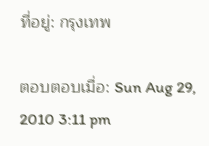ที่อยู่: กรุงเทพ

ตอบตอบเมื่อ: Sun Aug 29, 2010 3:11 pm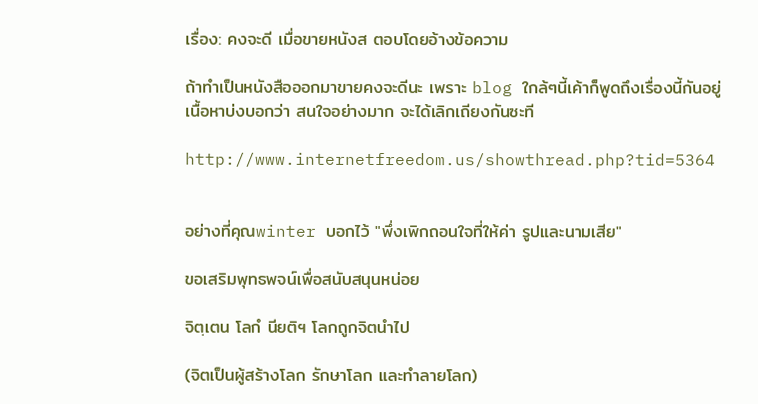เรื่อง: คงจะดี เมื่อขายหนังส ตอบโดยอ้างข้อความ

ถ้าทำเป็นหนังสือออกมาขายคงจะดีนะ เพราะ blog ใกล้ๆนี้เค้าก็พูดถึงเรื่องนี้กันอยู่ เนื้อหาบ่งบอกว่า สนใจอย่างมาก จะได้เลิกเถียงกันซะที

http://www.internetfreedom.us/showthread.php?tid=5364


อย่างที่คุณwinter บอกไว้ "พึ่งเพิกถอนใจที่ให้ค่า รูปและนามเสีย"

ขอเสริมพุทธพจน์เพื่อสนับสนุนหน่อย

จิตฺเตน โลกํ นียติฯ โลกถูกจิตนำไป

(จิตเป็นผู้สร้างโลก รักษาโลก และทำลายโลก)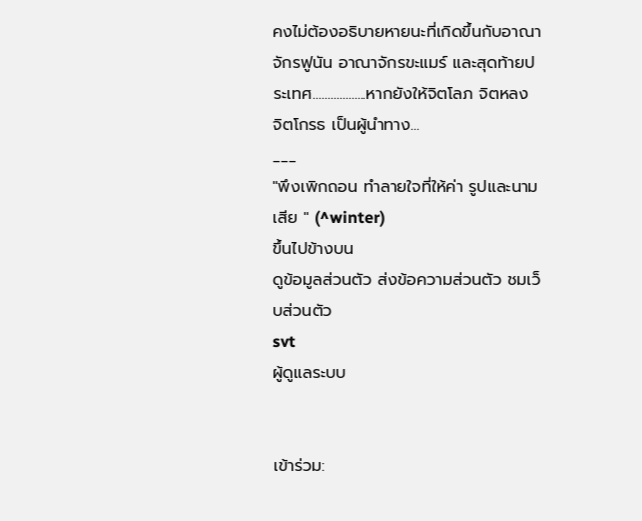คงไม่ต้องอธิบายหายนะที่เกิดขึ้นกับอาณาจักรฟูนัน อาณาจักรขะแมร์ และสุดท้ายประเทศ..................หากยังให้จิตโลภ จิตหลง จิตโกรธ เป็นผู้นำทาง...
___
"พึงเพิกถอน ทำลายใจที่ให้ค่า รูปและนามเสีย " (^winter)
ขึ้นไปข้างบน
ดูข้อมูลส่วนตัว ส่งข้อความส่วนตัว ชมเว็บส่วนตัว
svt
ผู้ดูแลระบบ


เข้าร่วม: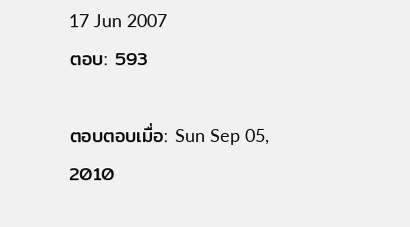17 Jun 2007
ตอบ: 593

ตอบตอบเมื่อ: Sun Sep 05, 2010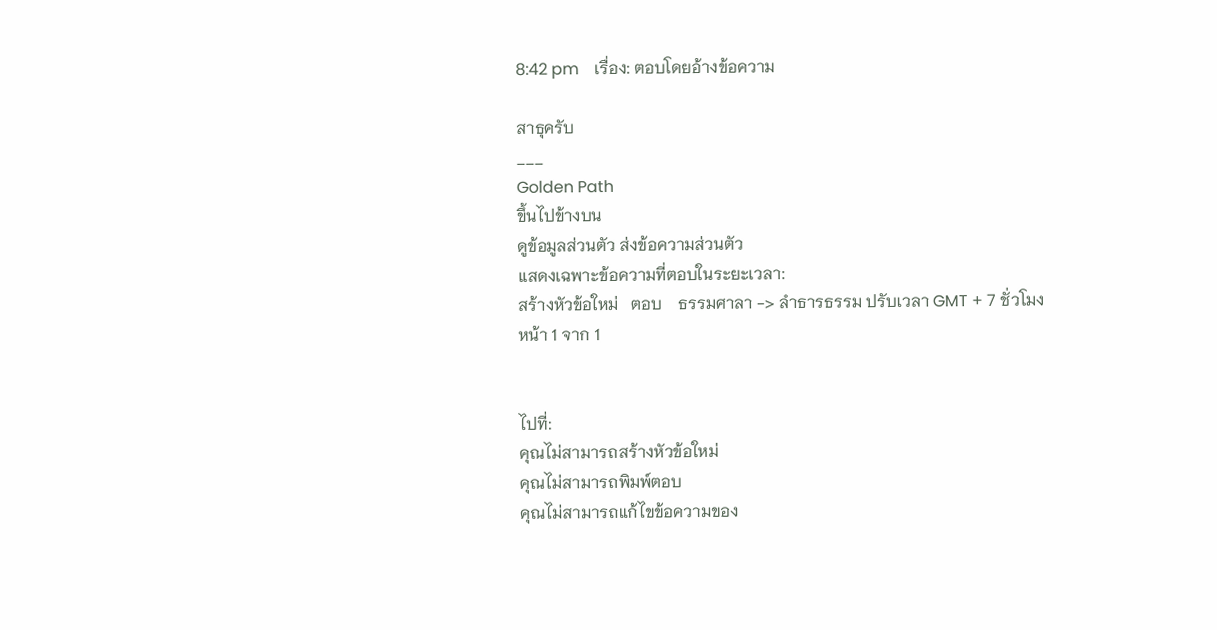8:42 pm    เรื่อง: ตอบโดยอ้างข้อความ

สาธุครับ
___
Golden Path
ขึ้นไปข้างบน
ดูข้อมูลส่วนตัว ส่งข้อความส่วนตัว
แสดงเฉพาะข้อความที่ตอบในระยะเวลา:
สร้างหัวข้อใหม่   ตอบ    ธรรมศาลา -> ลำธารธรรม ปรับเวลา GMT + 7 ชั่วโมง
หน้า 1 จาก 1


ไปที่:
คุณไม่สามารถสร้างหัวข้อใหม่
คุณไม่สามารถพิมพ์ตอบ
คุณไม่สามารถแก้ไขข้อความของ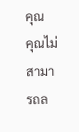คุณ
คุณไม่สามารถล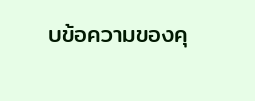บข้อความของคุ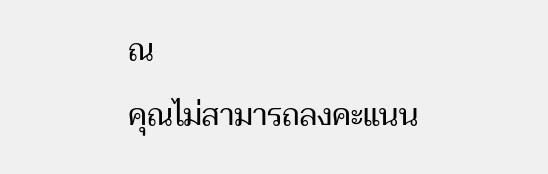ณ
คุณไม่สามารถลงคะแนน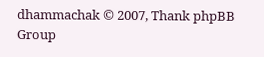dhammachak © 2007, Thank phpBB Group